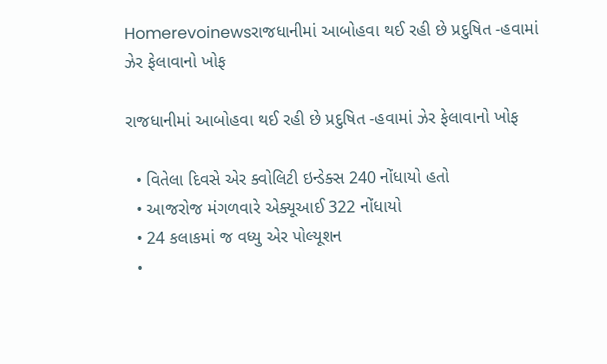Homerevoinewsરાજધાનીમાં આબોહવા થઈ રહી છે પ્રદુષિત -હવામાં ઝેર ફેલાવાનો ખોફ

રાજધાનીમાં આબોહવા થઈ રહી છે પ્રદુષિત -હવામાં ઝેર ફેલાવાનો ખોફ

  • વિતેલા દિવસે એર ક્વોલિટી ઇન્ડેક્સ 240 નોંધાયો હતો
  • આજરોજ મંગળવારે એક્યૂઆઈ 322 નોંધાયો
  • 24 કલાકમાં જ વધ્યુ એર પોલ્યૂશન
  •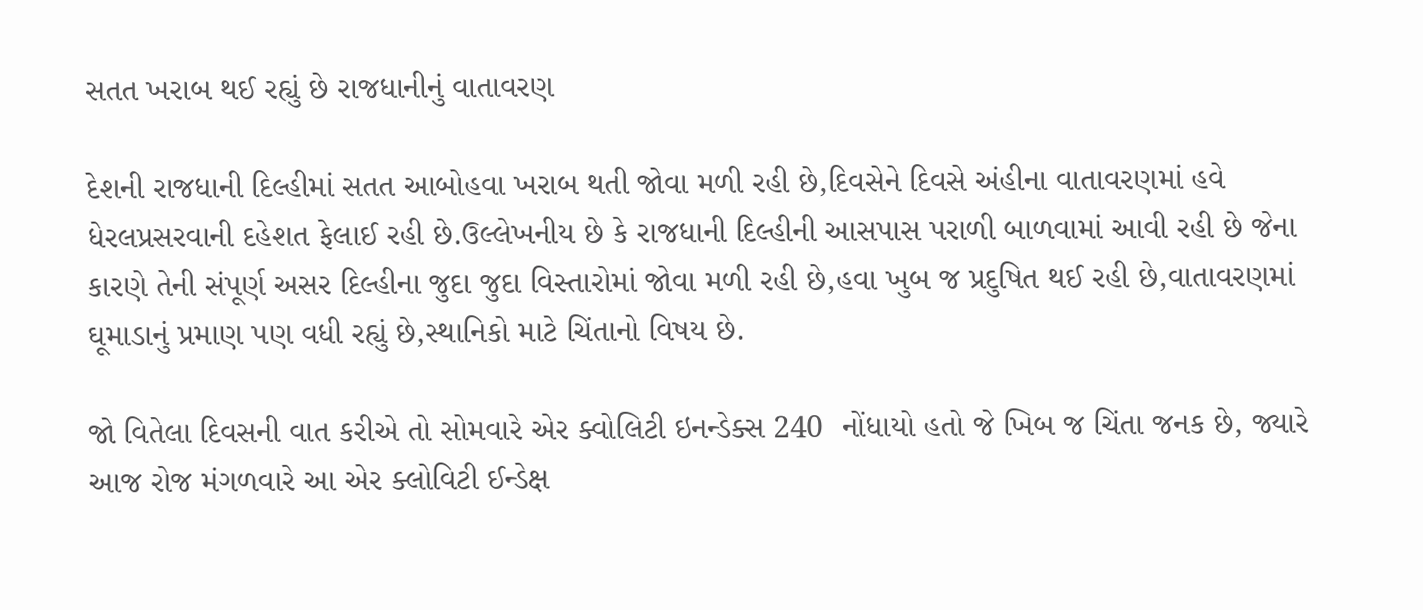સતત ખરાબ થઈ રહ્યું છે રાજધાનીનું વાતાવરણ

દેશની રાજધાની દિલ્હીમાં સતત આબોહવા ખરાબ થતી જોવા મળી રહી છે,દિવસેને દિવસે અંહીના વાતાવરણમાં હવે ધેરલપ્રસરવાની દહેશત ફેલાઈ રહી છે.ઉલ્લેખનીય છે કે રાજધાની દિલ્હીની આસપાસ પરાળી બાળવામાં આવી રહી છે જેના કારણે તેની સંપૂર્ણ અસર દિલ્હીના જુદા જુદા વિસ્તારોમાં જોવા મળી રહી છે,હવા ખુબ જ પ્રદુષિત થઈ રહી છે,વાતાવરણમાં ઘૂમાડાનું પ્રમાણ પણ વધી રહ્યું છે,સ્થાનિકો માટે ચિંતાનો વિષય છે.

જો વિતેલા દિવસની વાત કરીએ તો સોમવારે એર ક્વોલિટી ઇનન્ડેક્સ 240  નોંધાયો હતો જે ખિબ જ ચિંતા જનક છે, જ્યારે આજ રોજ મંગળવારે આ એર ક્લોવિટી ઈન્ડેક્ષ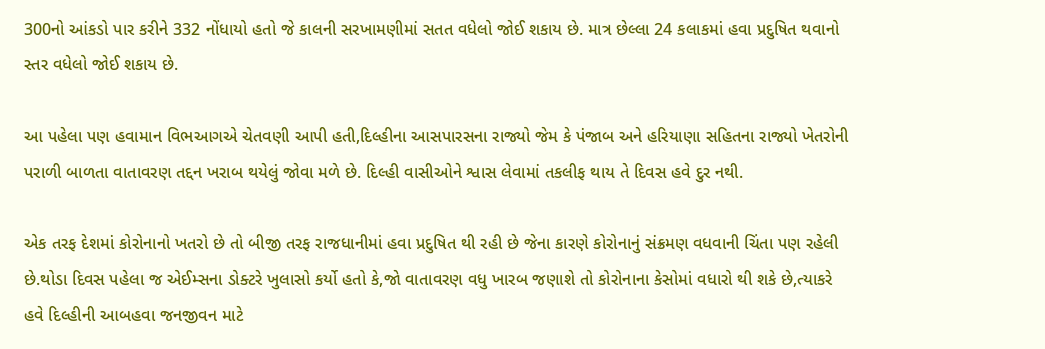300નો આંકડો પાર કરીને 332 નોંધાયો હતો જે કાલની સરખામણીમાં સતત વધેલો જોઈ શકાય છે. માત્ર છેલ્લા 24 કલાકમાં હવા પ્રદુષિત થવાનો સ્તર વધેલો જોઈ શકાય છે.

આ પહેલા પણ હવામાન વિભઆગએ ચેતવણી આપી હતી,દિલ્હીના આસપારસના રાજ્યો જેમ કે પંજાબ અને હરિયાણા સહિતના રાજ્યો ખેતરોની પરાળી બાળતા વાતાવરણ તદ્દન ખરાબ થયેલું જોવા મળે છે. દિલ્હી વાસીઓને શ્વાસ લેવામાં તકલીફ થાય તે દિવસ હવે દુર નથી.

એક તરફ દેશમાં કોરોનાનો ખતરો છે તો બીજી તરફ રાજધાનીમાં હવા પ્રદુષિત થી રહી છે જેના કારણે કોરોનાનું સંક્રમણ વધવાની ચિંતા પણ રહેલી છે.થોડા દિવસ પહેલા જ એઈમ્સના ડોક્ટરે ખુલાસો કર્યો હતો કે,જો વાતાવરણ વધુ ખારબ જણાશે તો કોરોનાના કેસોમાં વધારો થી શકે છે,ત્યાકરે હવે દિલ્હીની આબહવા જનજીવન માટે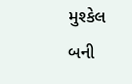મુશ્કેલ બની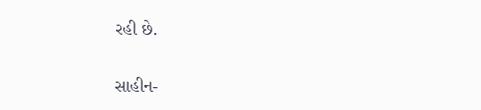રહી છે.

સાહીન-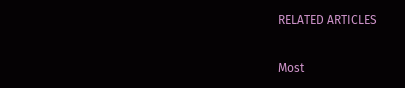RELATED ARTICLES

Most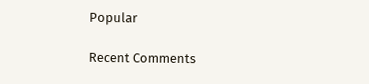Popular

Recent Comments